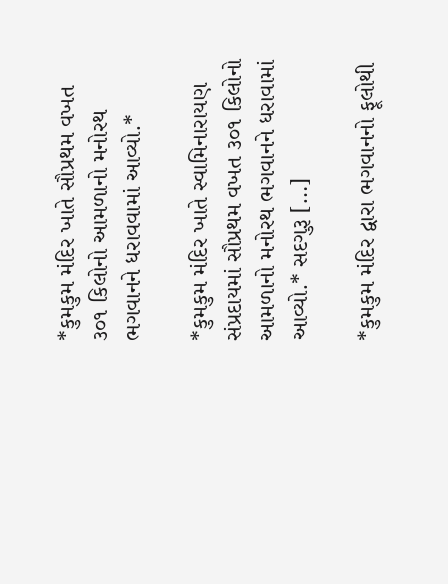*કુમકુમ મંદિર ખાતે સૌપ્રથમ વખત ૩૦૧ કિલોનો આમળાનો મનોરથ ભગવાનને ધરાવવામાં આવ્યો.*

*કુમકુમ મંદિર ખાતે સ્વામિનારાયણ સંપ્રદાયમાં સૌપ્રથમ વખત ૩૦૧ કિલોનો આમળાનો મનોરથ ભગવાનને ધરાવામાં આવ્યો.* સદગુરૂ […]

*કુમકુમ મંદિર દ્વારા ભગવાનનો ફૂલોથી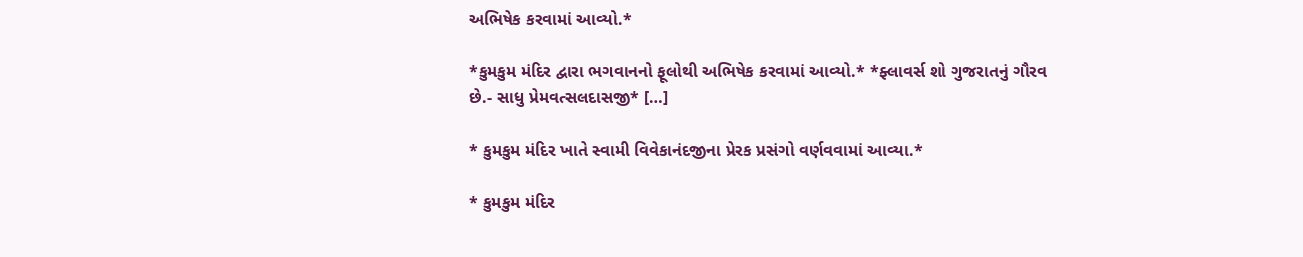અભિષેક કરવામાં આવ્યો.*

*કુમકુમ મંદિર દ્વારા ભગવાનનો ફૂલોથી અભિષેક કરવામાં આવ્યો.* *ફ્લાવર્સ શો ગુજરાતનું ગૌરવ છે.- સાધુ પ્રેમવત્સલદાસજી* […]

* કુમકુમ મંદિર ખાતે સ્વામી વિવેકાનંદજીના પ્રેરક પ્રસંગો વર્ણવવામાં આવ્યા.*

* કુમકુમ મંદિર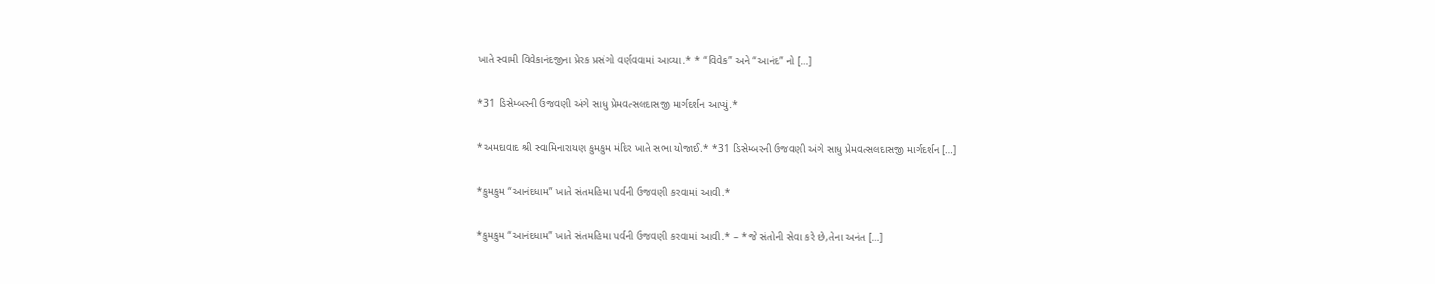ખાતે સ્વામી વિવેકાનંદજીના પ્રેરક પ્રસંગો વર્ણવવામાં આવ્યા.* * “વિવેક” અને “આનંદ” નો […]

*31 ડિસેમ્બરની ઉજવણી અંગે સાધુ પ્રેમવત્સલદાસજી માર્ગદર્શન આપ્યું.*

*અમદાવાદ શ્રી સ્વામિનારાયણ કુમકુમ મંદિર ખાતે સભા યોજાઈ.* *31 ડિસેમ્બરની ઉજવણી અંગે સાધુ પ્રેમવત્સલદાસજી માર્ગદર્શન […]

*કુમકુમ “આનંદધામ” ખાતે સંતમહિમા પર્વની ઉજવણી કરવામાં આવી.*

*કુમકુમ “આનંદધામ” ખાતે સંતમહિમા પર્વની ઉજવણી કરવામાં આવી.* – *જે સંતોની સેવા કરે છે,તેના અનંત […]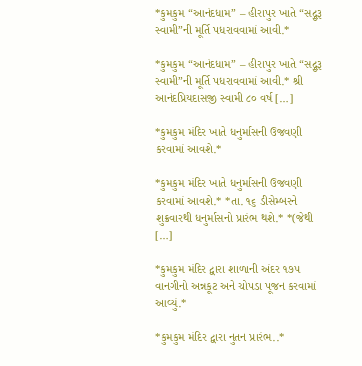*કુમકુમ “આનંદધામ” – હીરાપુર ખાતે “સદ્ગુરૂ સ્વામી”ની મૂર્તિ પધરાવવામાં આવી.*

*કુમકુમ “આનંદધામ” – હીરાપુર ખાતે “સદ્ગુરૂ સ્વામી”ની મૂર્તિ પધરાવવામાં આવી.* શ્રી આનંદપ્રિયદાસજી સ્વામી ૮૦ વર્ષ […]

*કુમકુમ મંદિર ખાતે ધનુર્માસની ઉજવણી કરવામાં આવશે.*

*કુમકુમ મંદિર ખાતે ધનુર્માસની ઉજવણી કરવામાં આવશે.* *તા. ૧૬ ડીસેમ્બરને શુક્રવારથી ધનુર્માસનો પ્રારંભ થશે.* *(જેથી […]

*કુમકુમ મંદિર દ્વારા શાળાની અંદર ૧૭૫ વાનગીનો અન્નકૂટ અને ચોપડા પૂજન કરવામાં આવ્યું.*

*કુમકુમ મંદિર દ્વારા નુતન પ્રારંભ..*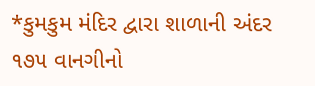*કુમકુમ મંદિર દ્વારા શાળાની અંદર ૧૭૫ વાનગીનો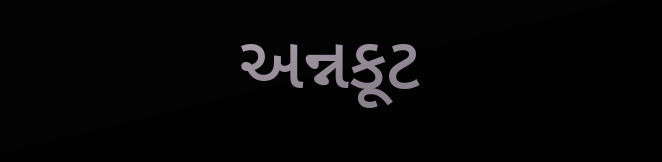અન્નકૂટ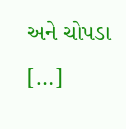અને ચોપડા […]